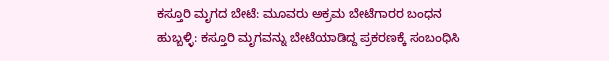ಕಸ್ತೂರಿ ಮೃಗದ ಬೇಟೆ: ಮೂವರು ಅಕ್ರಮ ಬೇಟೆಗಾರರ ಬಂಧನ
ಹುಬ್ಬಳ್ಳಿ: ಕಸ್ತೂರಿ ಮೃಗವನ್ನು ಬೇಟೆಯಾಡಿದ್ದ ಪ್ರಕರಣಕ್ಕೆ ಸಂಬಂಧಿಸಿ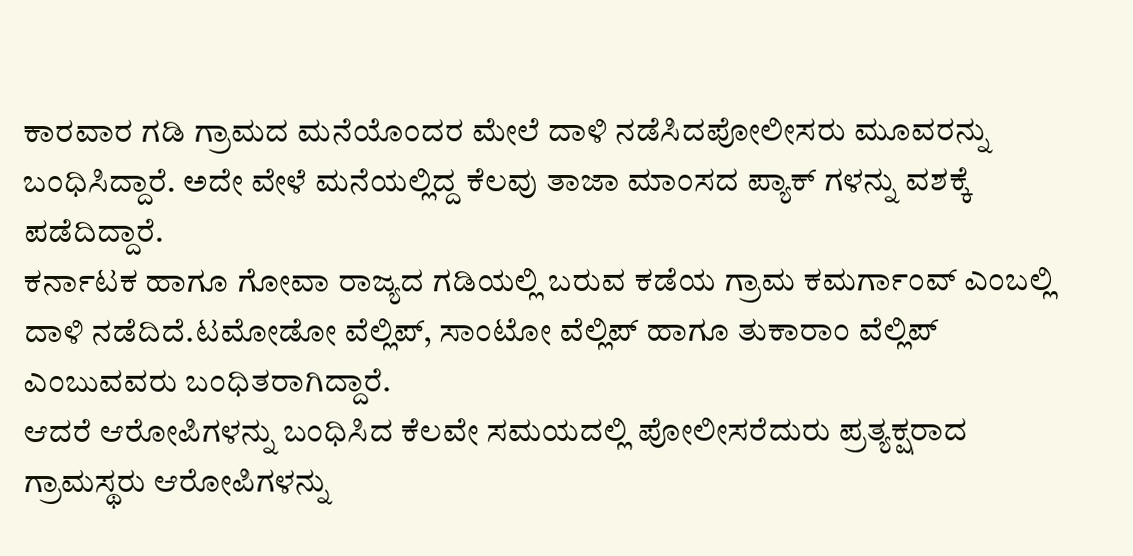ಕಾರವಾರ ಗಡಿ ಗ್ರಾಮದ ಮನೆಯೊಂದರ ಮೇಲೆ ದಾಳಿ ನಡೆಸಿದಪೋಲೀಸರು ಮೂವರನ್ನು ಬಂಧಿಸಿದ್ದಾರೆ. ಅದೇ ವೇಳೆ ಮನೆಯಲ್ಲಿದ್ದ ಕೆಲವು ತಾಜಾ ಮಾಂಸದ ಪ್ಯಾಕ್ ಗಳನ್ನು ವಶಕ್ಕೆ ಪಡೆದಿದ್ದಾರೆ.
ಕರ್ನಾಟಕ ಹಾಗೂ ಗೋವಾ ರಾಜ್ಯದ ಗಡಿಯಲ್ಲಿ ಬರುವ ಕಡೆಯ ಗ್ರಾಮ ಕಮರ್ಗಾಂವ್ ಎಂಬಲ್ಲಿ ದಾಳಿ ನಡೆದಿದೆ.ಟಮೋಡೋ ವೆಲ್ಲಿಪ್, ಸಾಂಟೋ ವೆಲ್ಲಿಪ್ ಹಾಗೂ ತುಕಾರಾಂ ವೆಲ್ಲಿಪ್ ಎಂಬುವವರು ಬಂಧಿತರಾಗಿದ್ದಾರೆ.
ಆದರೆ ಆರೋಪಿಗಳನ್ನು ಬಂಧಿಸಿದ ಕೆಲವೇ ಸಮಯದಲ್ಲಿ ಪೋಲೀಸರೆದುರು ಪ್ರತ್ಯಕ್ಷರಾದ ಗ್ರಾಮಸ್ಥರು ಆರೋಪಿಗಳನ್ನು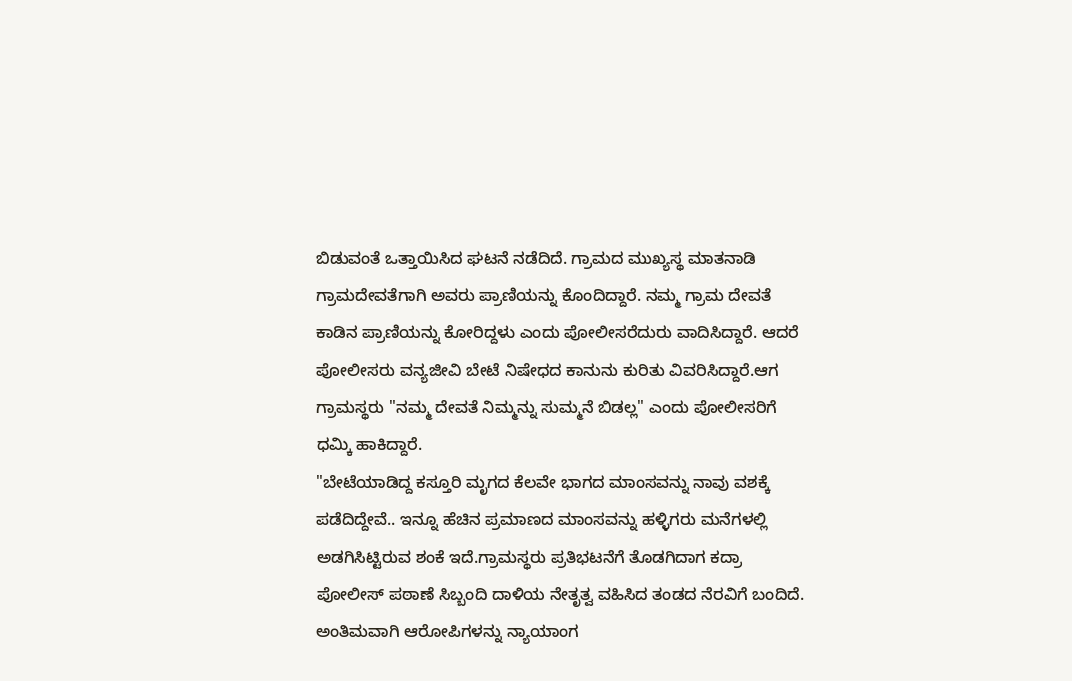ಬಿಡುವಂತೆ ಒತ್ತಾಯಿಸಿದ ಘಟನೆ ನಡೆದಿದೆ. ಗ್ರಾಮದ ಮುಖ್ಯಸ್ಥ ಮಾತನಾಡಿ ಗ್ರಾಮದೇವತೆಗಾಗಿ ಅವರು ಪ್ರಾಣಿಯನ್ನು ಕೊಂದಿದ್ದಾರೆ. ನಮ್ಮ ಗ್ರಾಮ ದೇವತೆ ಕಾಡಿನ ಪ್ರಾಣಿಯನ್ನು ಕೋರಿದ್ದಳು ಎಂದು ಪೋಲೀಸರೆದುರು ವಾದಿಸಿದ್ದಾರೆ. ಆದರೆ ಪೋಲೀಸರು ವನ್ಯಜೀವಿ ಬೇಟೆ ನಿಷೇಧದ ಕಾನುನು ಕುರಿತು ವಿವರಿಸಿದ್ದಾರೆ.ಆಗ ಗ್ರಾಮಸ್ಥರು "ನಮ್ಮ ದೇವತೆ ನಿಮ್ಮನ್ನು ಸುಮ್ಮನೆ ಬಿಡಲ್ಲ" ಎಂದು ಪೋಲೀಸರಿಗೆ ಧಮ್ಕಿ ಹಾಕಿದ್ದಾರೆ.
"ಬೇಟೆಯಾಡಿದ್ದ ಕಸ್ತೂರಿ ಮೃಗದ ಕೆಲವೇ ಭಾಗದ ಮಾಂಸವನ್ನು ನಾವು ವಶಕ್ಕೆ ಪಡೆದಿದ್ದೇವೆ.. ಇನ್ನೂ ಹೆಚಿನ ಪ್ರಮಾಣದ ಮಾಂಸವನ್ನು ಹಳ್ಳಿಗರು ಮನೆಗಳಲ್ಲಿ ಅಡಗಿಸಿಟ್ಟಿರುವ ಶಂಕೆ ಇದೆ.ಗ್ರಾಮಸ್ಥರು ಪ್ರತಿಭಟನೆಗೆ ತೊಡಗಿದಾಗ ಕದ್ರಾ ಪೋಲೀಸ್ ಪಠಾಣೆ ಸಿಬ್ಬಂದಿ ದಾಳಿಯ ನೇತೃತ್ವ ವಹಿಸಿದ ತಂಡದ ನೆರವಿಗೆ ಬಂದಿದೆ. ಅಂತಿಮವಾಗಿ ಆರೋಪಿಗಳನ್ನು ನ್ಯಾಯಾಂಗ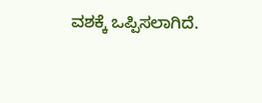ವಶಕ್ಕೆ ಒಪ್ಪಿಸಲಾಗಿದೆ.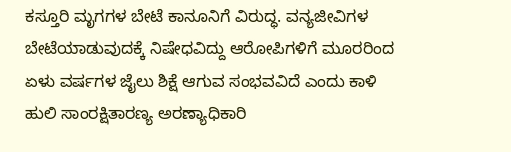ಕಸ್ತೂರಿ ಮೃಗಗಳ ಬೇಟೆ ಕಾನೂನಿಗೆ ವಿರುದ್ಧ. ವನ್ಯಜೀವಿಗಳ ಬೇಟೆಯಾಡುವುದಕ್ಕೆ ನಿಷೇಧವಿದ್ದು ಆರೋಪಿಗಳಿಗೆ ಮೂರರಿಂದ ಏಳು ವರ್ಷಗಳ ಜೈಲು ಶಿಕ್ಷೆ ಆಗುವ ಸಂಭವವಿದೆ ಎಂದು ಕಾಳಿ ಹುಲಿ ಸಾಂರಕ್ಷಿತಾರಣ್ಯ ಅರಣ್ಯಾಧಿಕಾರಿ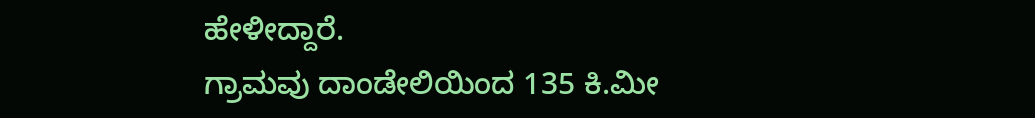ಹೇಳೀದ್ದಾರೆ.
ಗ್ರಾಮವು ದಾಂಡೇಲಿಯಿಂದ 135 ಕಿ.ಮೀ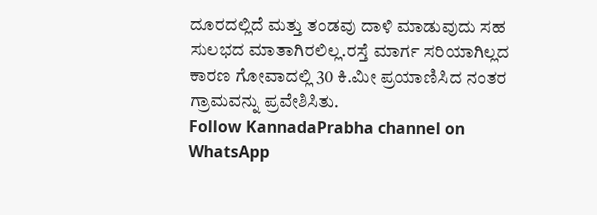ದೂರದಲ್ಲಿದೆ ಮತ್ತು ತಂಡವು ದಾಳಿ ಮಾಡುವುದು ಸಹ ಸುಲಭದ ಮಾತಾಗಿರಲಿಲ್ಲ.ರಸ್ತೆ ಮಾರ್ಗ ಸರಿಯಾಗಿಲ್ಲದ ಕಾರಣ ಗೋವಾದಲ್ಲಿ 30 ಕಿ.ಮೀ ಪ್ರಯಾಣಿಸಿದ ನಂತರ ಗ್ರಾಮವನ್ನು ಪ್ರವೇಶಿಸಿತು.
Follow KannadaPrabha channel on WhatsApp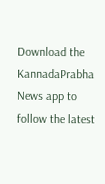Download the KannadaPrabha News app to follow the latest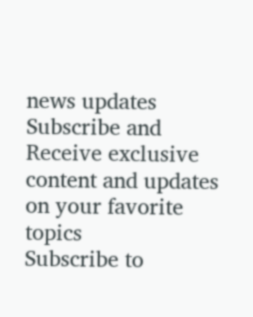news updates
Subscribe and Receive exclusive content and updates on your favorite topics
Subscribe to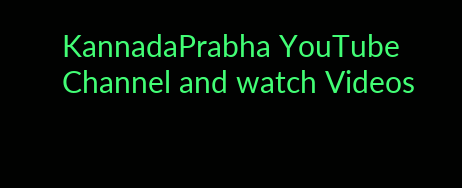KannadaPrabha YouTube Channel and watch Videos